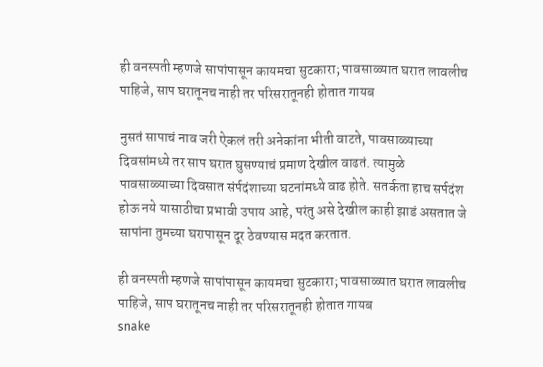ही वनस्पती म्हणजे सापांपासून कायमचा सुटकारा; पावसाळ्यात घरात लावलीच पाहिजे, साप घरातूनच नाही तर परिसरातूनही होतात गायब

नुसतं सापाचं नाव जरी ऐकलं तरी अनेकांना भीती वाटते, पावसाळ्याच्या दिवसांमध्ये तर साप घरात घुसण्याचं प्रमाण देखील वाढतं. त्यामुळे पावसाळ्याच्या दिवसात संर्पदंशाच्या घटनांमध्ये वाढ होते. सतर्कता हाच सर्पदंश होऊ नये यासाठीचा प्रभावी उपाय आहे, परंतु असे देखील काही झाडं असतात जे सापांना तुमच्या घरापासून दूर ठेवण्यास मदत करतात.

ही वनस्पती म्हणजे सापांपासून कायमचा सुटकारा; पावसाळ्यात घरात लावलीच पाहिजे, साप घरातूनच नाही तर परिसरातूनही होतात गायब
snake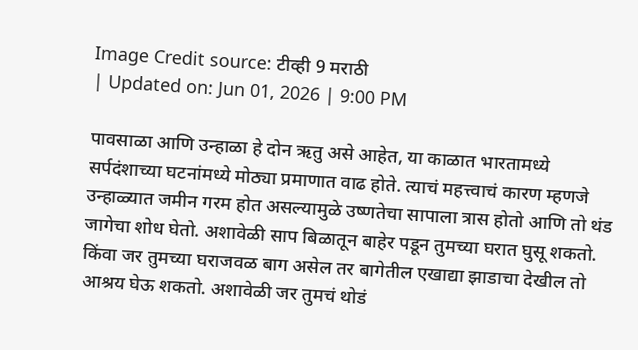Image Credit source: टीव्ही 9 मराठी
| Updated on: Jun 01, 2026 | 9:00 PM

पावसाळा आणि उन्हाळा हे दोन ऋतु असे आहेत, या काळात भारतामध्ये सर्पदंशाच्या घटनांमध्ये मोठ्या प्रमाणात वाढ होते. त्याचं महत्त्वाचं कारण म्हणजे उन्हाळ्यात जमीन गरम होत असल्यामुळे उष्णतेचा सापाला त्रास होतो आणि तो थंड जागेचा शोध घेतो. अशावेळी साप बिळातून बाहेर पडून तुमच्या घरात घुसू शकतो. किंवा जर तुमच्या घराजवळ बाग असेल तर बागेतील एखाद्या झाडाचा देखील तो आश्रय घेऊ शकतो. अशावेळी जर तुमचं थोडं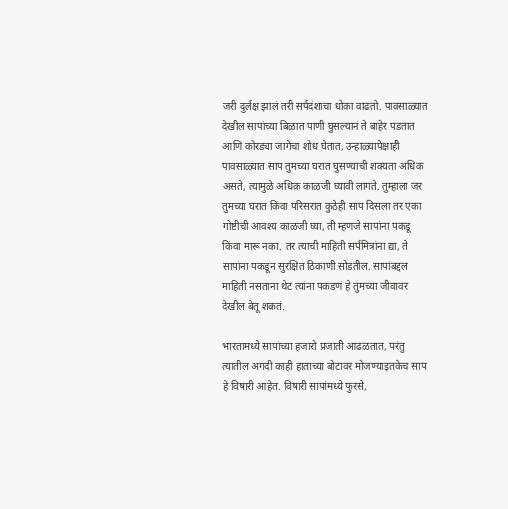जरी दुर्लक्ष झालं तरी सर्पदंशाचा धोका वाढतो. पावसाळ्यात देखील सापांच्या बिळात पाणी घुसल्यानं ते बाहेर पडतात आणि कोरड्या जागेचा शोध घेतात, उन्हाळ्यापेक्षाही पावसाळ्यात साप तुमच्या घरात घुसण्याची शक्यता अधिक असते, त्यामुळे अधिक काळजी घ्यावी लागते. तुम्हाला जर तुमच्या घरात किंवा परिसरात कुठेही साप दिसला तर एका गोष्टीची आवश्य काळजी घ्या, ती म्हणजे सापांना पकडू किंवा मारू नका. तर त्याची माहिती सर्पमित्रांना द्या, ते सापांना पकडून सुरक्षित ठिकाणी सोडतील. सापांबद्दल माहिती नसताना थेट त्यांना पकडणं हे तुमच्या जीवावर देखील बेतू शकतं.

भारतामध्ये सापांच्या हजारो प्रजाती आढळतात, परंतु त्यातील अगदी काही हाताच्या बोटावर मोजण्याइतकेच साप हे विषारी आहेत. विषारी सापांमध्ये फुरसे,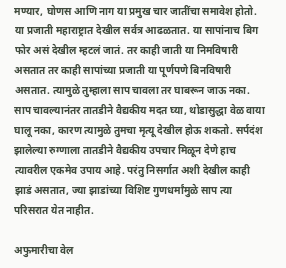मण्यार, घोणस आणि नाग या प्रमुख चार जातींचा समावेश होतो. या प्रजाती महाराष्ट्रात देखील सर्वत्र आढळतात. या सापांनाच बिग फोर असं देखील म्हटलं जातं. तर काही जाती या निमविषारी असतात तर काही सापांच्या प्रजाती या पूर्णपणे बिनविषारी असतात. त्यामुळे तुम्हाला साप चावला तर घाबरून जाऊ नका. साप चावल्यानंतर तातडीने वैद्यकीय मदत घ्या, थोडासुद्धा वेळ वाया घालू नका, कारण त्यामुळे तुमचा मृत्यू देखील होऊ शकतो. सर्पदंश झालेल्या रुग्णाला तातडीने वैद्यकीय उपचार मिळून देणे हाच त्यावरील एकमेव उपाय आहे. परंतु निसर्गात अशी देखील काही झाडं असतात, ज्या झाडांच्या विशिष्ट गुणधर्मांमुळे साप त्या परिसरात येत नाहीत.

अफुमारीचा वेल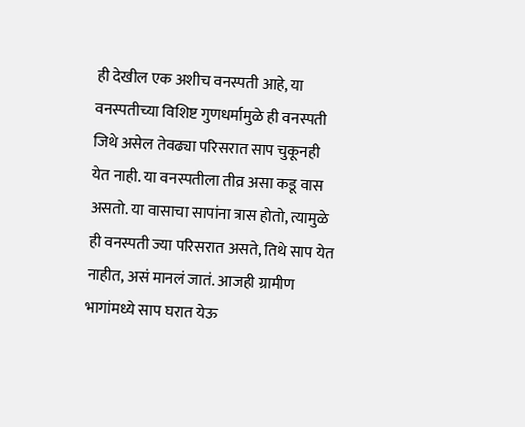ही देखील एक अशीच वनस्पती आहे, या वनस्पतीच्या विशिष्ट गुणधर्मामुळे ही वनस्पती जिथे असेल तेवढ्या परिसरात साप चुकूनही येत नाही. या वनस्पतीला तीव्र असा कडू वास असतो. या वासाचा सापांना त्रास होतो, त्यामुळे ही वनस्पती ज्या परिसरात असते, तिथे साप येत नाहीत, असं मानलं जातं. आजही ग्रामीण भागांमध्ये साप घरात येऊ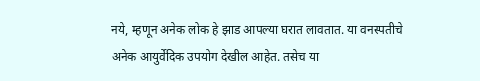नये, म्हणून अनेक लोक हे झाड आपल्या घरात लावतात. या वनस्पतीचे अनेक आयुर्वेदिक उपयोग देखील आहेत. तसेच या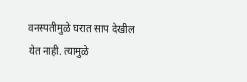वनस्पतीमुळे घरात साप देखील येत नाही. त्यामुळे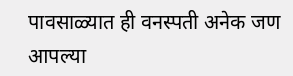पावसाळ्यात ही वनस्पती अनेक जण आपल्या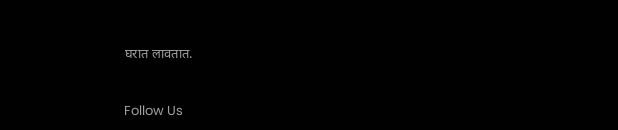घरात लावतात.



Follow Us